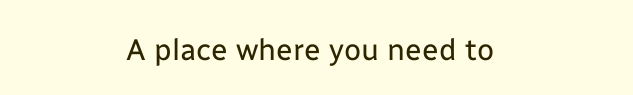A place where you need to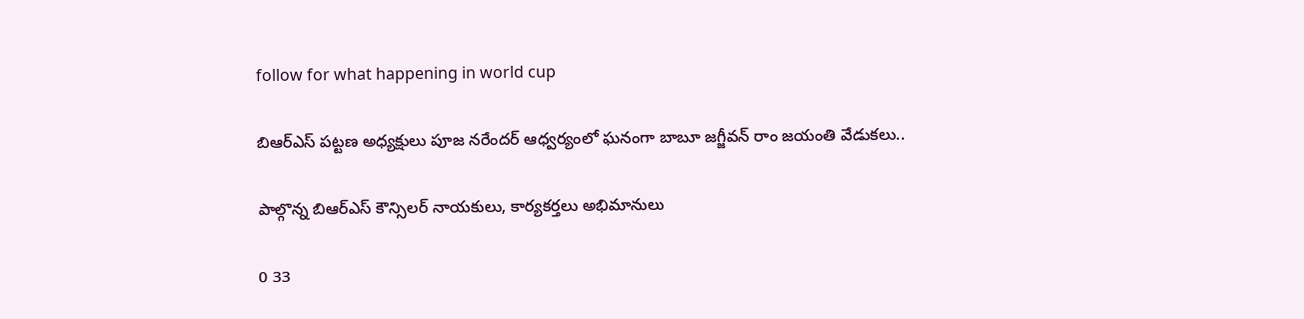follow for what happening in world cup

బిఆర్ఎస్ పట్టణ అధ్యక్షులు పూజ నరేందర్ ఆధ్వర్యంలో ఘనంగా బాబూ జగ్జీవన్ రాం జయంతి వేడుకలు..

పాల్గొన్న బిఆర్ఎస్ కౌన్సిలర్ నాయకులు, కార్యకర్తలు అభిమానులు

0 33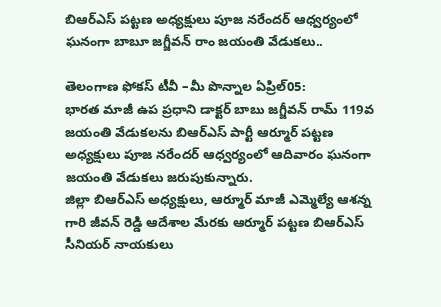బిఆర్ఎస్ పట్టణ అధ్యక్షులు పూజ నరేందర్ ఆధ్వర్యంలో ఘనంగా బాబూ జగ్జీవన్ రాం జయంతి వేడుకలు..

తెలంగాణ ఫోకస్ టీవీ –మీ పొన్నాల ఏప్రిల్05:
భారత మాజీ ఉప ప్రధాని డాక్టర్ బాబు జగ్జీవన్ రామ్ 119వ జయంతి వేడుకలను బిఆర్ఎస్ పార్టీ ఆర్మూర్ పట్టణ అధ్యక్షులు పూజ నరేందర్ ఆధ్వర్యంలో ఆదివారం ఘనంగా జయంతి వేడుకలు జరుపుకున్నారు.
జిల్లా బిఆర్ఎస్ అధ్యక్షులు, ఆర్మూర్ మాజీ ఎమ్మెల్యే ఆశన్న గారి జీవన్ రెడ్డి ఆదేశాల మేరకు ఆర్మూర్ పట్టణ బిఆర్ఎస్ సీనియర్ నాయకులు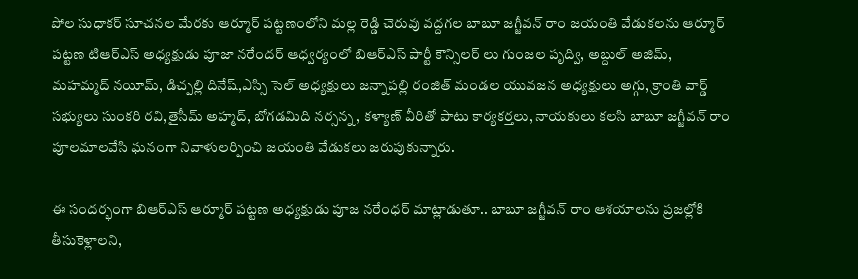పోల సుధాకర్ సూచనల మేరకు ఆర్మూర్ పట్టణంలోని మల్ల రెడ్డి చెరువు వద్దగల బాబూ జగ్జీవన్ రాం జయంతి వేడుకలను ఆర్మూర్ పట్టణ టిఆర్ఎస్ అధ్యక్షుడు పూజా నరేందర్ ఆధ్వర్యంలో బిఆర్ఎస్ పార్టీ కౌన్సిలర్ లు గుంజల పృద్వి, అబ్దుల్ అజిమ్, మహమ్మద్ నయీమ్, డిచ్పల్లి దినేష్,ఎస్సి సెల్ అధ్యక్షులు జన్నాపల్లి రంజిత్ మండల యువజన అధ్యక్షులు అగ్గు, క్రాంతి వార్డ్ సభ్యులు సుంకరి రవి,తైసీమ్ అహ్మద్, బోగడమిది నర్సన్న, కళ్యాణ్ వీరితో పాటు కార్యకర్తలు, నాయకులు కలసి బాబూ జగ్జీవన్ రాం పూలమాలవేసి ఘనంగా నివాళులర్పించి జయంతి వేడుకలు జరుపుకున్నారు.

ఈ సందర్భంగా బిఆర్ఎస్ ఆర్మూర్ పట్టణ అధ్యక్షుడు పూజ నరేంధర్ మాట్లాడుతూ.. బాబూ జగ్జీవన్ రాం ఆశయాలను ప్రజల్లోకి తీసుకెళ్లాలని,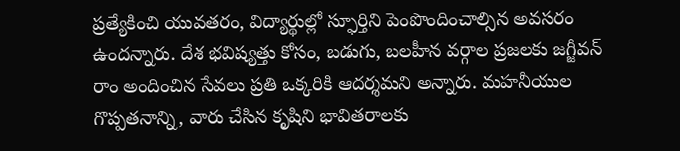ప్రత్యేకించి యువతరం, విద్యార్థుల్లో స్ఫూర్తిని పెంపొందించాల్సిన అవసరం ఉందన్నారు. దేశ భవిష్యత్తు కోసం, బడుగు, బలహీన వర్గాల ప్రజలకు జగ్జీవన్ రాం అందించిన సేవలు ప్రతి ఒక్కరికి ఆదర్శమని అన్నారు. మహనీయుల గొప్పతనాన్ని, వారు చేసిన కృషిని భావితరాలకు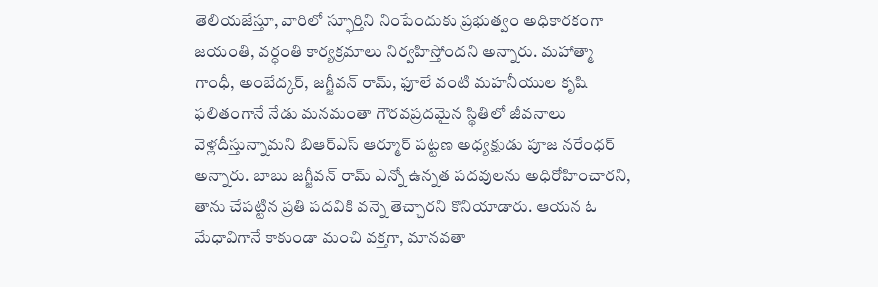తెలియజేస్తూ, వారిలో స్ఫూర్తిని నింపేందుకు ప్రభుత్వం అధికారకంగా జయంతి, వర్ధంతి కార్యక్రమాలు నిర్వహిస్తోందని అన్నారు. మహాత్మా గాంధీ, అంబేద్కర్, జగ్జీవన్ రామ్, ఫూలే వంటి మహనీయుల కృషి ఫలితంగానే నేడు మనమంతా గౌరవప్రదమైన స్థితిలో జీవనాలు వెళ్లదీస్తున్నామని బిఆర్ఎస్ ఆర్మూర్ పట్టణ అధ్యక్షుడు పూజ నరేంధర్ అన్నారు. బాబు జగ్జీవన్ రామ్ ఎన్నో ఉన్నత పదవులను అధిరోహించారని, తాను చేపట్టిన ప్రతి పదవికి వన్నె తెచ్చారని కొనియాడారు. ఆయన ఓ మేధావిగానే కాకుండా మంచి వక్తగా, మానవతా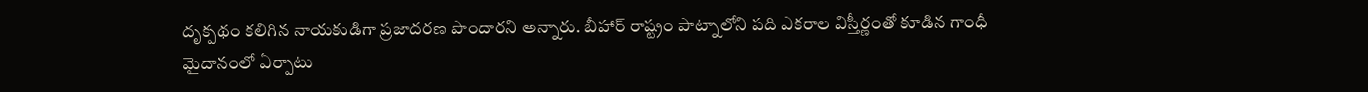దృక్పథం కలిగిన నాయకుడిగా ప్రజాదరణ పొందారని అన్నారు. బీహార్ రాష్ట్రం పాట్నాలోని పది ఎకరాల విస్తీర్ణంతో కూడిన గాంధీ మైదానంలో ఏర్పాటు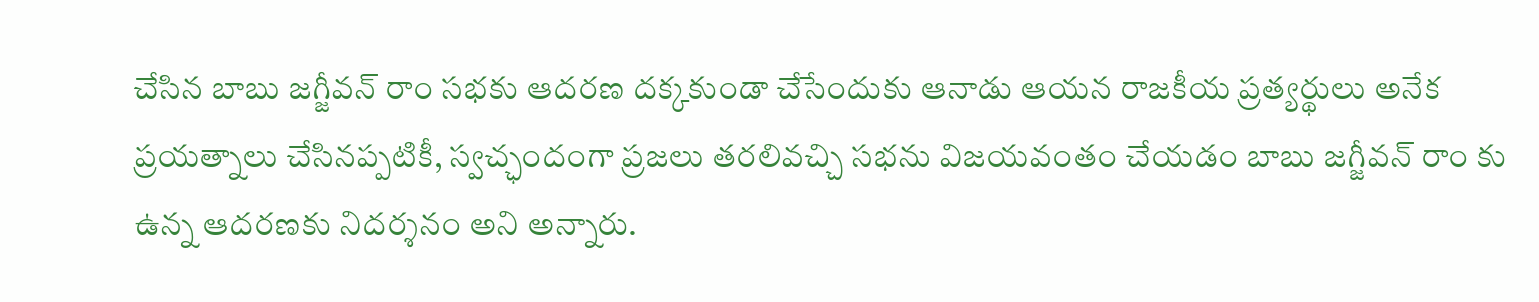చేసిన బాబు జగ్జీవన్ రాం సభకు ఆదరణ దక్కకుండా చేసేందుకు ఆనాడు ఆయన రాజకీయ ప్రత్యర్థులు అనేక ప్రయత్నాలు చేసినప్పటికీ, స్వచ్ఛందంగా ప్రజలు తరలివచ్చి సభను విజయవంతం చేయడం బాబు జగ్జీవన్ రాం కు ఉన్న ఆదరణకు నిదర్శనం అని అన్నారు.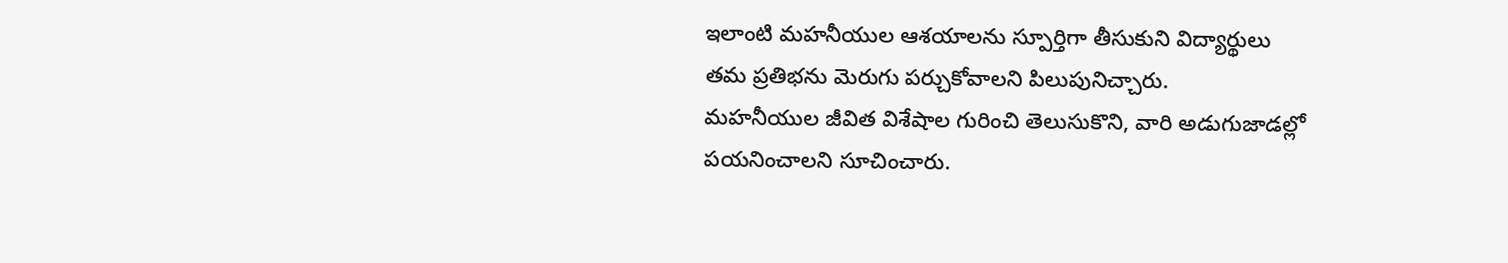ఇలాంటి మహనీయుల ఆశయాలను స్పూర్తిగా తీసుకుని విద్యార్థులు తమ ప్రతిభను మెరుగు పర్చుకోవాలని పిలుపునిచ్చారు.
మహనీయుల జీవిత విశేషాల గురించి తెలుసుకొని, వారి అడుగుజాడల్లో పయనించాలని సూచించారు.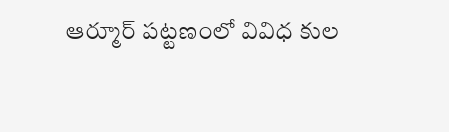ఆర్మూర్ పట్టణంలో వివిధ కుల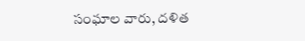సంఘాల వారు, దళిత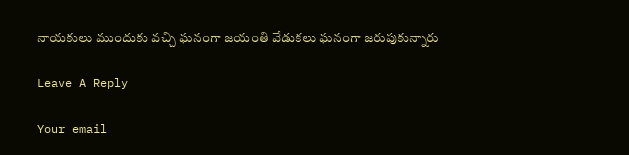నాయకులు ముందుకు వచ్చి ఘనంగా జయంతి వేడుకలు ఘనంగా జరుపుకున్నారు

Leave A Reply

Your email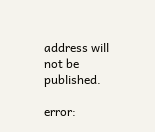address will not be published.

error: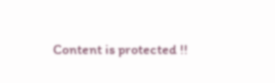Content is protected !!